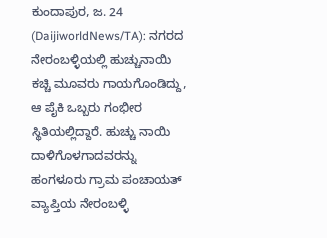ಕುಂದಾಪುರ, ಜ. 24 (DaijiworldNews/TA): ನಗರದ ನೇರಂಬಳ್ಳಿಯಲ್ಲಿ ಹುಚ್ಚುನಾಯಿ ಕಚ್ಚಿ ಮೂವರು ಗಾಯಗೊಂಡಿದ್ದು, ಆ ಪೈಕಿ ಒಬ್ಬರು ಗಂಭೀರ ಸ್ಥಿತಿಯಲ್ಲಿದ್ದಾರೆ. ಹುಚ್ಚು ನಾಯಿ ದಾಳಿಗೊಳಗಾದವರನ್ನು ಹಂಗಳೂರು ಗ್ರಾಮ ಪಂಚಾಯತ್ ವ್ಯಾಪ್ತಿಯ ನೇರಂಬಳ್ಳಿ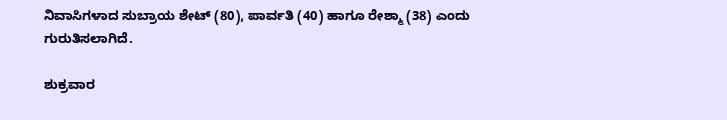ನಿವಾಸಿಗಳಾದ ಸುಬ್ರಾಯ ಶೇಟ್ (80), ಪಾರ್ವತಿ (40) ಹಾಗೂ ರೇಶ್ಮಾ (38) ಎಂದು ಗುರುತಿಸಲಾಗಿದೆ.

ಶುಕ್ರವಾರ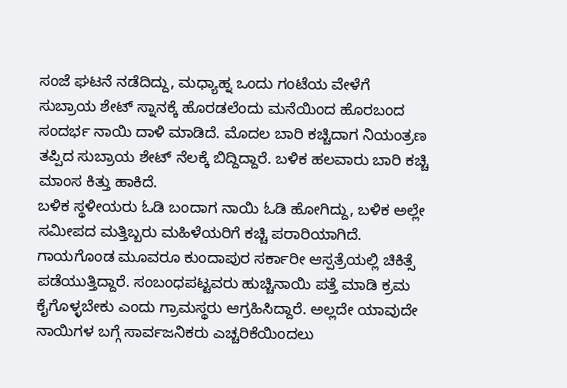ಸಂಜೆ ಘಟನೆ ನಡೆದಿದ್ದು, ಮಧ್ಯಾಹ್ನ ಒಂದು ಗಂಟೆಯ ವೇಳೆಗೆ ಸುಬ್ರಾಯ ಶೇಟ್ ಸ್ನಾನಕ್ಕೆ ಹೊರಡಲೆಂದು ಮನೆಯಿಂದ ಹೊರಬಂದ ಸಂದರ್ಭ ನಾಯಿ ದಾಳಿ ಮಾಡಿದೆ. ಮೊದಲ ಬಾರಿ ಕಚ್ಚಿದಾಗ ನಿಯಂತ್ರಣ ತಪ್ಪಿದ ಸುಬ್ರಾಯ ಶೇಟ್ ನೆಲಕ್ಕೆ ಬಿದ್ದಿದ್ದಾರೆ. ಬಳಿಕ ಹಲವಾರು ಬಾರಿ ಕಚ್ಚಿ ಮಾಂಸ ಕಿತ್ತು ಹಾಕಿದೆ.
ಬಳಿಕ ಸ್ಥಳೀಯರು ಓಡಿ ಬಂದಾಗ ನಾಯಿ ಓಡಿ ಹೋಗಿದ್ದು, ಬಳಿಕ ಅಲ್ಲೇ ಸಮೀಪದ ಮತ್ತಿಬ್ಬರು ಮಹಿಳೆಯರಿಗೆ ಕಚ್ಚಿ ಪರಾರಿಯಾಗಿದೆ. ಗಾಯಗೊಂಡ ಮೂವರೂ ಕುಂದಾಪುರ ಸರ್ಕಾರೀ ಆಸ್ಪತ್ರೆಯಲ್ಲಿ ಚಿಕಿತ್ಸೆ ಪಡೆಯುತ್ತಿದ್ದಾರೆ. ಸಂಬಂಧಪಟ್ಟವರು ಹುಚ್ಚಿನಾಯಿ ಪತ್ತೆ ಮಾಡಿ ಕ್ರಮ ಕೈಗೊಳ್ಳಬೇಕು ಎಂದು ಗ್ರಾಮಸ್ಥರು ಆಗ್ರಹಿಸಿದ್ದಾರೆ. ಅಲ್ಲದೇ ಯಾವುದೇ ನಾಯಿಗಳ ಬಗ್ಗೆ ಸಾರ್ವಜನಿಕರು ಎಚ್ಚರಿಕೆಯಿಂದಲು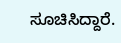ಸೂಚಿಸಿದ್ದಾರೆ.